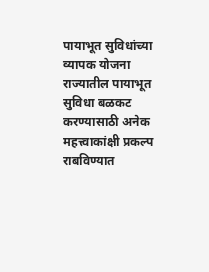पायाभूत सुविधांच्या व्यापक योजना
राज्यातील पायाभूत सुविधा बळकट करण्यासाठी अनेक महत्त्वाकांक्षी प्रकल्प राबविण्यात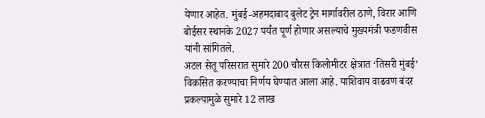येणार आहेत. मुंबई-अहमदाबाद बुलेट ट्रेन मार्गावरील ठाणे, विरार आणि बोईसर स्थानके 2027 पर्यंत पूर्ण होणार असल्याचे मुख्यमंत्री फडणवीस यांनी सांगितले.
अटल सेतू परिसरात सुमारे 200 चौरस किलोमीटर क्षेत्रात ‘तिसरी मुंबई’ विकसित करण्याचा निर्णय घेण्यात आला आहे. याशिवाय वाढवण बंदर प्रकल्पामुळे सुमारे 12 लाख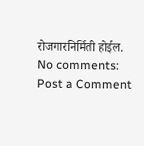रोजगारनिर्मिती होईल.
No comments:
Post a Comment